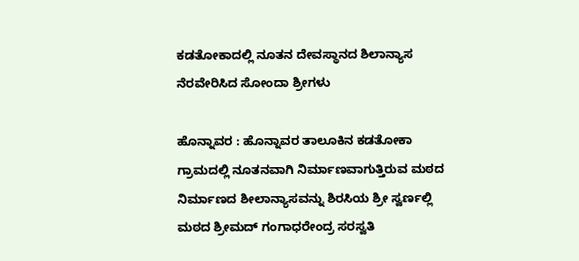ಕಡತೋಕಾದಲ್ಲಿ ನೂತನ ದೇವಸ್ಥಾನದ ಶಿಲಾನ್ಯಾಸ ನೆರವೇರಿಸಿದ ಸೋಂದಾ ಶ್ರೀಗಳು

ಹೊನ್ನಾವರ : ಹೊನ್ನಾವರ ತಾಲೂಕಿನ ಕಡತೋಕಾ ಗ್ರಾಮದಲ್ಲಿ ನೂತನವಾಗಿ ನಿರ್ಮಾಣವಾಗುತ್ತಿರುವ ಮಠದ ನಿರ್ಮಾಣದ ಶೀಲಾನ್ಯಾಸವನ್ನು ಶಿರಸಿಯ ಶ್ರೀ ಸ್ವರ್ಣಲ್ಲಿ ಮಠದ ಶ್ರೀಮದ್ ಗಂಗಾಧರೇಂದ್ರ ಸರಸ್ವತಿ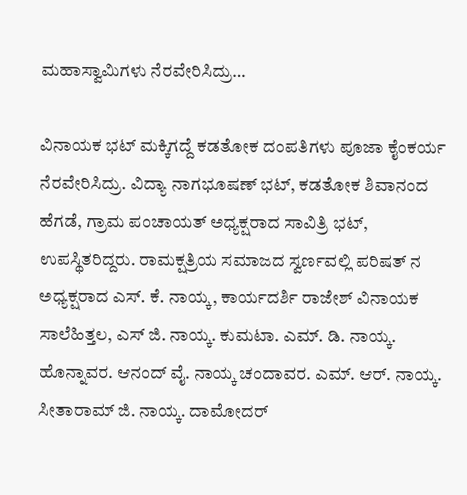ಮಹಾಸ್ವಾಮಿಗಳು ನೆರವೇರಿಸಿದ್ರು…

ವಿನಾಯಕ ಭಟ್ ಮಕ್ಕಿಗದ್ದೆ ಕಡತೋಕ ದಂಪತಿಗಳು ಪೂಜಾ ಕೈಂಕರ್ಯ ನೆರವೇರಿಸಿದ್ರು. ವಿದ್ಯಾ ನಾಗಭೂಷಣ್ ಭಟ್, ಕಡತೋಕ ಶಿವಾನಂದ ಹೆಗಡೆ, ಗ್ರಾಮ ಪಂಚಾಯತ್ ಅಧ್ಯಕ್ಷರಾದ ಸಾವಿತ್ರಿ ಭಟ್, ಉಪಸ್ಥಿತರಿದ್ದರು. ರಾಮಕ್ಷತ್ರಿಯ ಸಮಾಜದ ಸ್ವರ್ಣವಲ್ಲಿ ಪರಿಷತ್ ನ ಅಧ್ಯಕ್ಷರಾದ ಎಸ್. ಕೆ. ನಾಯ್ಕ, ಕಾರ್ಯದರ್ಶಿ ರಾಜೇಶ್ ವಿನಾಯಕ ಸಾಲೆಹಿತ್ತಲ, ಎಸ್ ಜಿ. ನಾಯ್ಕ. ಕುಮಟಾ. ಎಮ್. ಡಿ. ನಾಯ್ಕ. ಹೊನ್ನಾವರ. ಆನಂದ್ ವೈ. ನಾಯ್ಕ ಚಂದಾವರ. ಎಮ್. ಆರ್. ನಾಯ್ಕ. ಸೀತಾರಾಮ್ ಜಿ. ನಾಯ್ಕ. ದಾಮೋದರ್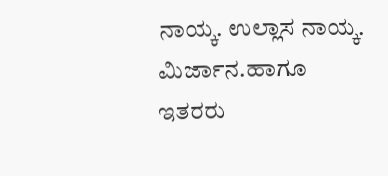ನಾಯ್ಕ. ಉಲ್ಲಾಸ ನಾಯ್ಕ. ಮಿರ್ಜಾನ.ಹಾಗೂ ಇತರರು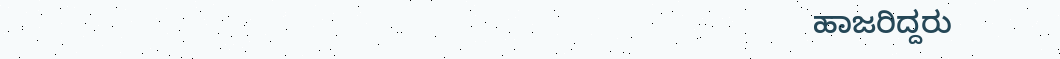ಹಾಜರಿದ್ದರು